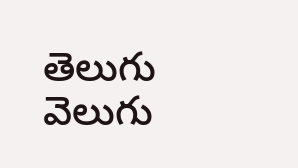తెలుగు వెలుగు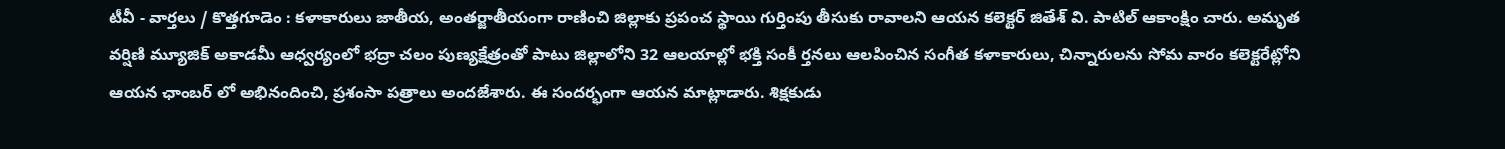టీవీ - వార్తలు / కొత్తగూడెం : కళాకారులు జాతీయ, అంతర్జాతీయంగా రాణించి జిల్లాకు ప్రపంచ స్థాయి గుర్తింపు తీసుకు రావాలని ఆయన కలెక్టర్ జితేశ్ వి. పాటిల్ ఆకాంక్షిం చారు. అమృత వర్షిణి మ్యూజిక్ అకాడమీ ఆధ్వర్యంలో భద్రా చలం పుణ్యక్షేత్రంతో పాటు జిల్లాలోని 32 ఆలయాల్లో భక్తి సంకీ ర్తనలు ఆలపించిన సంగీత కళాకారులు, చిన్నారులను సోమ వారం కలెక్టరేట్లోని ఆయన ఛాంబర్ లో అభినందించి, ప్రశంసా పత్రాలు అందజేశారు. ఈ సందర్భంగా ఆయన మాట్లాడారు. శిక్షకుడు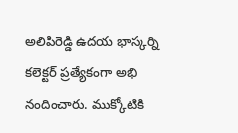అలిపిరెడ్డి ఉదయ భాస్కర్ని కలెక్టర్ ప్రత్యేకంగా అభి నందించారు. ముక్కోటికి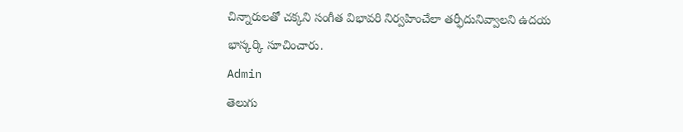చిన్నారులతో చక్కని సంగీత విభావరి నిర్వహించేలా తర్ఫీదునివ్వాలని ఉదయ భాస్కర్కి సూచించారు.
Admin
తెలుగు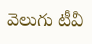వెలుగు టీవీ